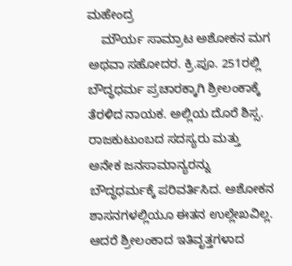ಮಹೇಂದ್ರ
    ಮೌರ್ಯ ಸಾಮ್ರಾಟ ಅಶೋಕನ ಮಗ ಅಥವಾ ಸಹೋದರ. ಕ್ರಿ.ಪೂ. 251ರಲ್ಲಿ ಬೌದ್ಧಧರ್ಮ ಪ್ರಚಾರಕ್ಕಾಗಿ ಶ್ರೀಲಂಕಾಕ್ಕೆ ತೆರಳಿದ ನಾಯಕ. ಅಲ್ಲಿಯ ದೊರೆ ಶಿಸ್ಸ. ರಾಜಕುಟುಂಬದ ಸದಸ್ಯರು ಮತ್ತು ಅನೇಕ ಜನಸಾಮಾನ್ಯರನ್ನು ಬೌದ್ಧಧರ್ಮಕ್ಕೆ ಪರಿವರ್ತಿಸಿದ. ಅಶೋಕನ ಶಾಸನಗಳಲ್ಲಿಯೂ ಈತನ ಉಲ್ಲೇಖವಿಲ್ಲ. ಆದರೆ ಶ್ರೀಲಂಕಾದ ಇತಿವೃತ್ತಗಳಾದ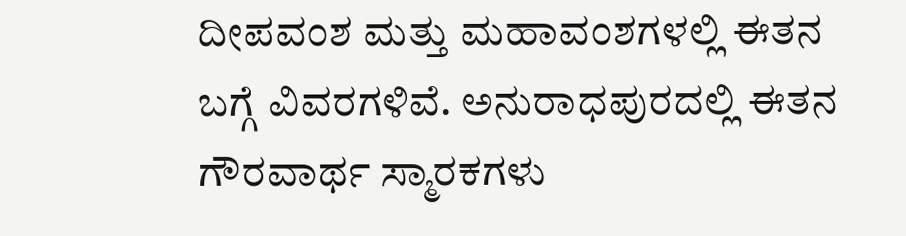ದೀಪವಂಶ ಮತ್ತು ಮಹಾವಂಶಗಳಲ್ಲಿ ಈತನ ಬಗ್ಗೆ ವಿವರಗಳಿವೆ. ಅನುರಾಧಪುರದಲ್ಲಿ ಈತನ ಗೌರವಾರ್ಥ ಸ್ಮಾರಕಗಳು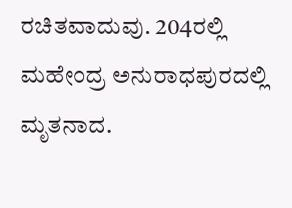ರಚಿತವಾದುವು. 204ರಲ್ಲಿ ಮಹೇಂದ್ರ ಅನುರಾಧಪುರದಲ್ಲಿ ಮೃತನಾದ.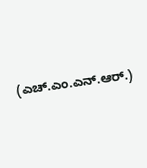(ಎಚ್.ಎಂ.ಎನ್.ಆರ್.)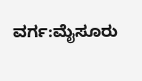ವರ್ಗ:ಮೈಸೂರು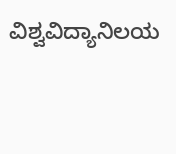ವಿಶ್ವವಿದ್ಯಾನಿಲಯ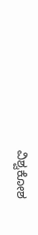ವಿಶ್ವಕೋಶ